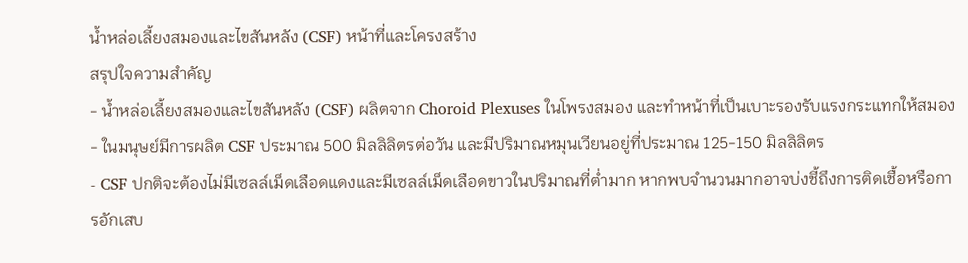น้ำหล่อเลี้ยงสมองและไขสันหลัง (CSF) หน้าที่และโครงสร้าง
สรุปใจความสำคัญ
- น้ำหล่อเลี้ยงสมองและไขสันหลัง (CSF) ผลิตจาก Choroid Plexuses ในโพรงสมอง และทำหน้าที่เป็นเบาะรองรับแรงกระแทกให้สมอง
- ในมนุษย์มีการผลิต CSF ประมาณ 500 มิลลิลิตรต่อวัน และมีปริมาณหมุนเวียนอยู่ที่ประมาณ 125-150 มิลลิลิตร
- CSF ปกติจะต้องไม่มีเซลล์เม็ดเลือดแดงและมีเซลล์เม็ดเลือดขาวในปริมาณที่ต่ำมาก หากพบจำนวนมากอาจบ่งชี้ถึงการติดเชื้อหรือการอักเสบ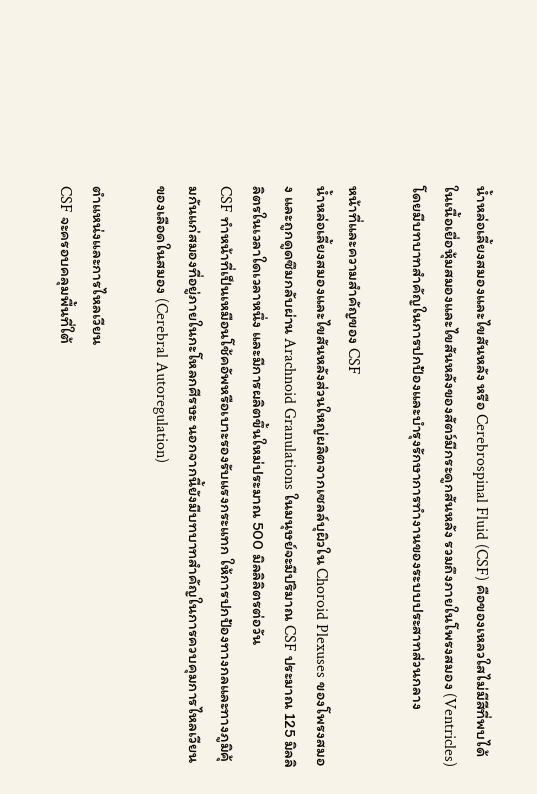น้ำหล่อเลี้ยงสมองและไขสันหลัง หรือ Cerebrospinal Fluid (CSF) คือของเหลวใสไม่มีสีที่พบได้ในเนื้อเยื่อหุ้มสมองและไขสันหลังของสัตว์มีกระดูกสันหลัง รวมถึงภายในโพรงสมอง (Ventricles) โดยมีบทบาทสำคัญในการปกป้องและบำรุงรักษาการทำงานของระบบประสาทส่วนกลาง

หน้าที่และความสำคัญของ CSF
น้ำหล่อเลี้ยงสมองและไขสันหลังส่วนใหญ่ผลิตจากเซลล์บุผิวใน Choroid Plexuses ของโพรงสมอง และถูกดูดซึมกลับผ่าน Arachnoid Granulations ในมนุษย์จะมีปริมาณ CSF ประมาณ 125 มิลลิลิตรในเวลาใดเวลาหนึ่ง และมีการผลิตขึ้นใหม่ประมาณ 500 มิลลิลิตรต่อวัน
CSF ทำหน้าที่เป็นเหมือนโช้คอัพหรือเบาะรองรับแรงกระแทก ให้การปกป้องทางกลและทางภูมิคุ้มกันแก่สมองที่อยู่ภายในกะโหลกศีรษะ นอกจากนี้ยังมีบทบาทสำคัญในการควบคุมการไหลเวียนของเลือดในสมอง (Cerebral Autoregulation)

ตำแหน่งและการไหลเวียน
CSF จะครอบคลุมพื้นที่ใต้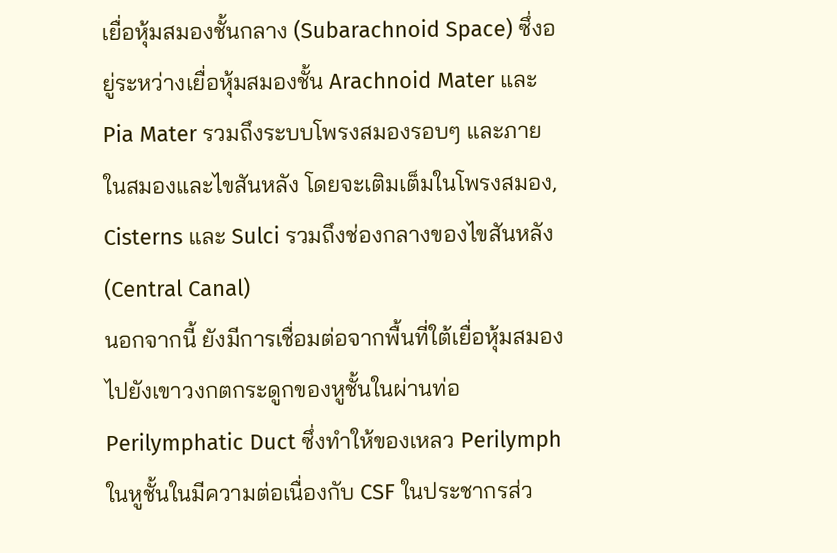เยื่อหุ้มสมองชั้นกลาง (Subarachnoid Space) ซึ่งอยู่ระหว่างเยื่อหุ้มสมองชั้น Arachnoid Mater และ Pia Mater รวมถึงระบบโพรงสมองรอบๆ และภายในสมองและไขสันหลัง โดยจะเติมเต็มในโพรงสมอง, Cisterns และ Sulci รวมถึงช่องกลางของไขสันหลัง (Central Canal)
นอกจากนี้ ยังมีการเชื่อมต่อจากพื้นที่ใต้เยื่อหุ้มสมองไปยังเขาวงกตกระดูกของหูชั้นในผ่านท่อ Perilymphatic Duct ซึ่งทำให้ของเหลว Perilymph ในหูชั้นในมีความต่อเนื่องกับ CSF ในประชากรส่ว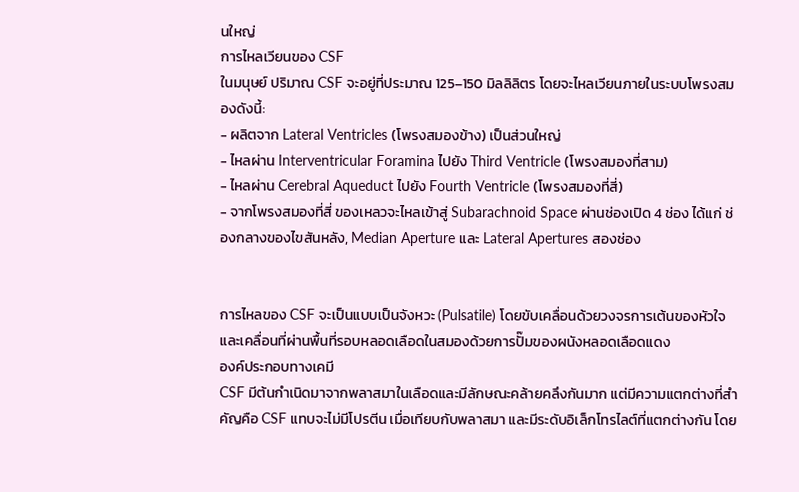นใหญ่
การไหลเวียนของ CSF
ในมนุษย์ ปริมาณ CSF จะอยู่ที่ประมาณ 125–150 มิลลิลิตร โดยจะไหลเวียนภายในระบบโพรงสมองดังนี้:
- ผลิตจาก Lateral Ventricles (โพรงสมองข้าง) เป็นส่วนใหญ่
- ไหลผ่าน Interventricular Foramina ไปยัง Third Ventricle (โพรงสมองที่สาม)
- ไหลผ่าน Cerebral Aqueduct ไปยัง Fourth Ventricle (โพรงสมองที่สี่)
- จากโพรงสมองที่สี่ ของเหลวจะไหลเข้าสู่ Subarachnoid Space ผ่านช่องเปิด 4 ช่อง ได้แก่ ช่องกลางของไขสันหลัง, Median Aperture และ Lateral Apertures สองช่อง


การไหลของ CSF จะเป็นแบบเป็นจังหวะ (Pulsatile) โดยขับเคลื่อนด้วยวงจรการเต้นของหัวใจ และเคลื่อนที่ผ่านพื้นที่รอบหลอดเลือดในสมองด้วยการปั๊มของผนังหลอดเลือดแดง
องค์ประกอบทางเคมี
CSF มีต้นกำเนิดมาจากพลาสมาในเลือดและมีลักษณะคล้ายคลึงกันมาก แต่มีความแตกต่างที่สำคัญคือ CSF แทบจะไม่มีโปรตีน เมื่อเทียบกับพลาสมา และมีระดับอิเล็กโทรไลต์ที่แตกต่างกัน โดย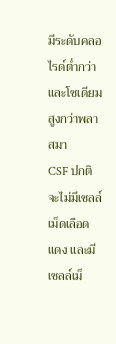มีระดับคลอไรด์ต่ำกว่าและโซเดียมสูงกว่าพลาสมา
CSF ปกติจะไม่มีเซลล์เม็ดเลือดแดง และมีเซลล์เม็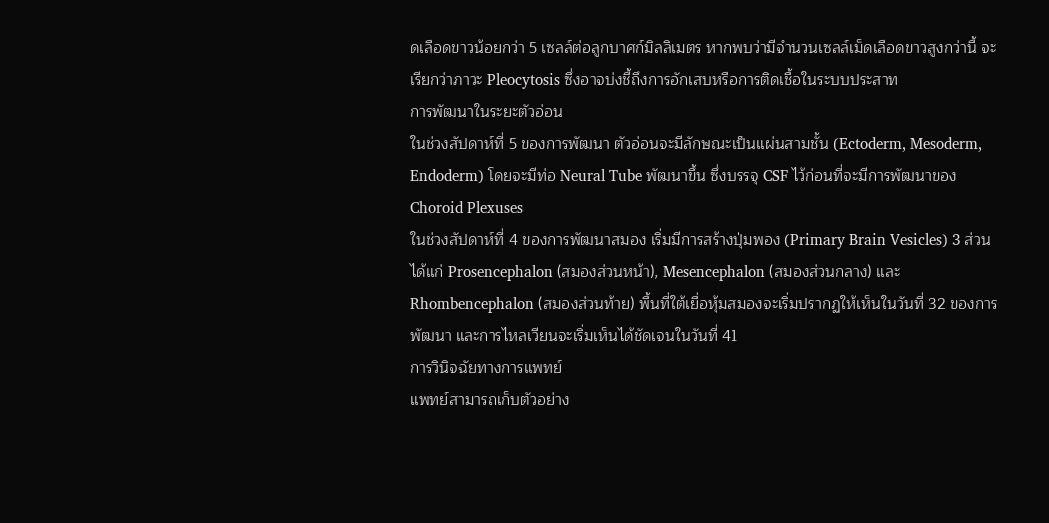ดเลือดขาวน้อยกว่า 5 เซลล์ต่อลูกบาศก์มิลลิเมตร หากพบว่ามีจำนวนเซลล์เม็ดเลือดขาวสูงกว่านี้ จะเรียกว่าภาวะ Pleocytosis ซึ่งอาจบ่งชี้ถึงการอักเสบหรือการติดเชื้อในระบบประสาท
การพัฒนาในระยะตัวอ่อน
ในช่วงสัปดาห์ที่ 5 ของการพัฒนา ตัวอ่อนจะมีลักษณะเป็นแผ่นสามชั้น (Ectoderm, Mesoderm, Endoderm) โดยจะมีท่อ Neural Tube พัฒนาขึ้น ซึ่งบรรจุ CSF ไว้ก่อนที่จะมีการพัฒนาของ Choroid Plexuses
ในช่วงสัปดาห์ที่ 4 ของการพัฒนาสมอง เริ่มมีการสร้างปุ่มพอง (Primary Brain Vesicles) 3 ส่วน ได้แก่ Prosencephalon (สมองส่วนหน้า), Mesencephalon (สมองส่วนกลาง) และ Rhombencephalon (สมองส่วนท้าย) พื้นที่ใต้เยื่อหุ้มสมองจะเริ่มปรากฏให้เห็นในวันที่ 32 ของการพัฒนา และการไหลเวียนจะเริ่มเห็นได้ชัดเจนในวันที่ 41
การวินิจฉัยทางการแพทย์
แพทย์สามารถเก็บตัวอย่าง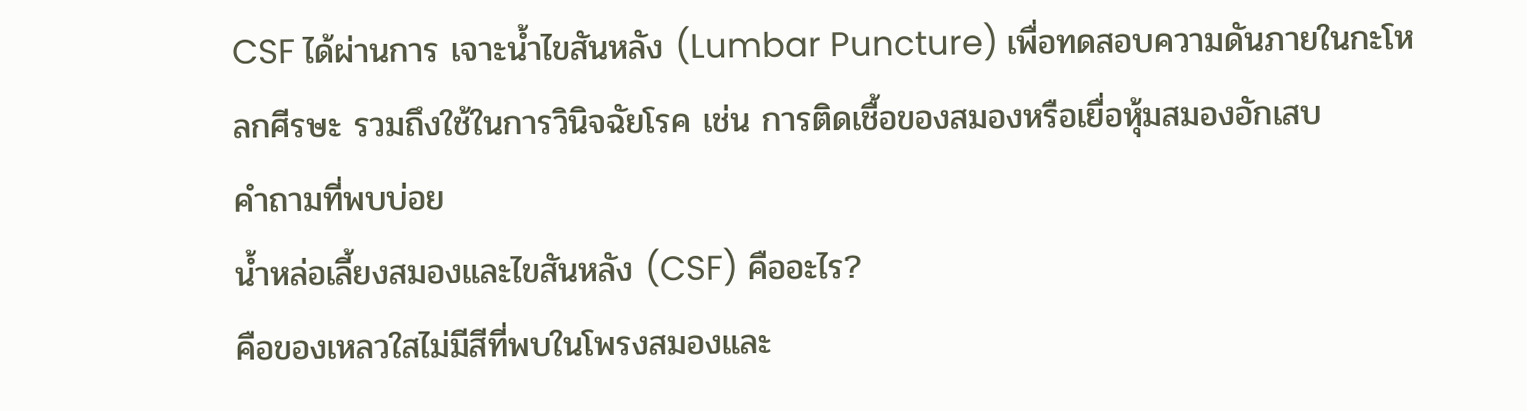CSF ได้ผ่านการ เจาะน้ำไขสันหลัง (Lumbar Puncture) เพื่อทดสอบความดันภายในกะโหลกศีรษะ รวมถึงใช้ในการวินิจฉัยโรค เช่น การติดเชื้อของสมองหรือเยื่อหุ้มสมองอักเสบ
คำถามที่พบบ่อย
น้ำหล่อเลี้ยงสมองและไขสันหลัง (CSF) คืออะไร?
คือของเหลวใสไม่มีสีที่พบในโพรงสมองและ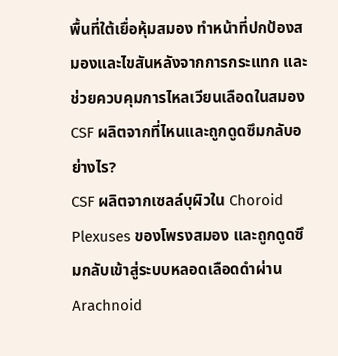พื้นที่ใต้เยื่อหุ้มสมอง ทำหน้าที่ปกป้องสมองและไขสันหลังจากการกระแทก และช่วยควบคุมการไหลเวียนเลือดในสมอง
CSF ผลิตจากที่ไหนและถูกดูดซึมกลับอย่างไร?
CSF ผลิตจากเซลล์บุผิวใน Choroid Plexuses ของโพรงสมอง และถูกดูดซึมกลับเข้าสู่ระบบหลอดเลือดดำผ่าน Arachnoid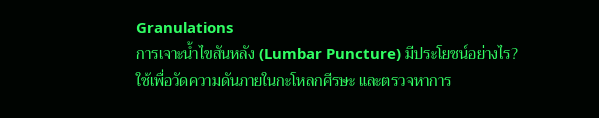Granulations
การเจาะน้ำไขสันหลัง (Lumbar Puncture) มีประโยชน์อย่างไร?
ใช้เพื่อวัดความดันภายในกะโหลกศีรษะ และตรวจหาการ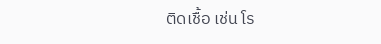ติดเชื้อ เช่น โร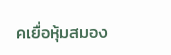คเยื่อหุ้มสมอง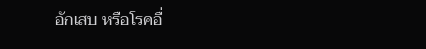อักเสบ หรือโรคอื่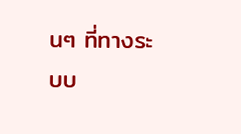นๆ ที่ทางระบบ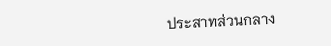ประสาทส่วนกลาง